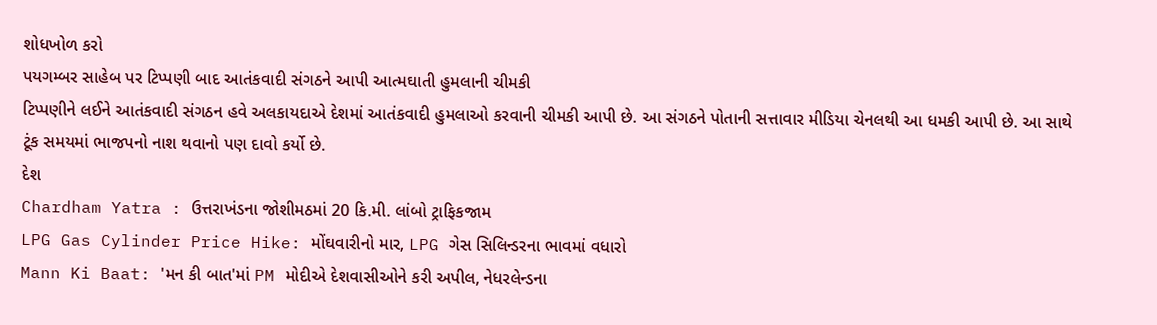શોધખોળ કરો
પયગમ્બર સાહેબ પર ટિપ્પણી બાદ આતંકવાદી સંગઠને આપી આત્મઘાતી હુમલાની ચીમકી
ટિપ્પણીને લઈને આતંકવાદી સંગઠન હવે અલકાયદાએ દેશમાં આતંકવાદી હુમલાઓ કરવાની ચીમકી આપી છે. આ સંગઠને પોતાની સત્તાવાર મીડિયા ચેનલથી આ ધમકી આપી છે. આ સાથે ટૂંક સમયમાં ભાજપનો નાશ થવાનો પણ દાવો કર્યો છે.
દેશ
Chardham Yatra : ઉત્તરાખંડના જોશીમઠમાં 20 કિ.મી. લાંબો ટ્રાફિકજામ
LPG Gas Cylinder Price Hike: મોંઘવારીનો માર, LPG ગેસ સિલિન્ડરના ભાવમાં વધારો
Mann Ki Baat: 'મન કી બાત'માં PM મોદીએ દેશવાસીઓને કરી અપીલ, નેધરલેન્ડના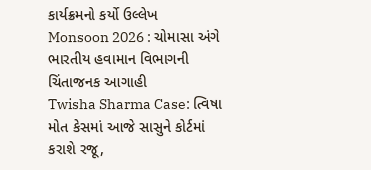કાર્યક્રમનો કર્યો ઉલ્લેખ
Monsoon 2026 : ચોમાસા અંગે ભારતીય હવામાન વિભાગની ચિંતાજનક આગાહી
Twisha Sharma Case: ત્વિષા મોત કેસમાં આજે સાસુને કોર્ટમાં કરાશે રજૂ,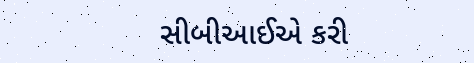સીબીઆઈએ કરી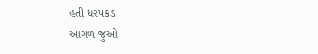હતી ધરપકડ
આગળ જુઓ